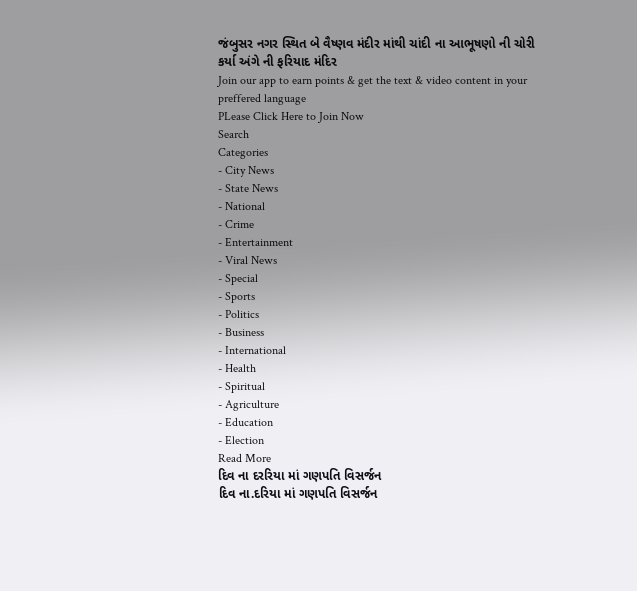જંબુસર નગર સ્થિત બે વૈષ્ણવ મંદીર માંથી ચાંદી ના આભૂષણો ની ચોરી કર્યા અંગે ની ફરિયાદ મંદિર
Join our app to earn points & get the text & video content in your preffered language
PLease Click Here to Join Now
Search
Categories
- City News
- State News
- National
- Crime
- Entertainment
- Viral News
- Special
- Sports
- Politics
- Business
- International
- Health
- Spiritual
- Agriculture
- Education
- Election
Read More
દિવ ના દરરિયા માં ગણપતિ વિસર્જન
દિવ ના.દરિયા માં ગણપતિ વિસર્જન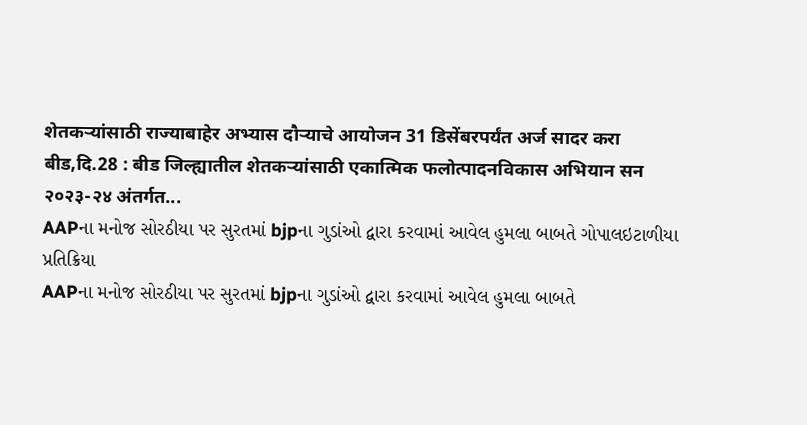शेतकऱ्यांसाठी राज्याबाहेर अभ्यास दौऱ्याचे आयोजन 31 डिसेंबरपर्यंत अर्ज सादर करा
बीड,दि.28 : बीड जिल्ह्यातील शेतकऱ्यांसाठी एकात्मिक फलोत्पादनविकास अभियान सन २०२३-२४ अंतर्गत...
AAPના મનોજ સોરઠીયા પર સુરતમાં bjpના ગુડાંઓ દ્વારા કરવામાં આવેલ હુમલા બાબતે ગોપાલઇટાળીયા પ્રતિક્રિયા
AAPના મનોજ સોરઠીયા પર સુરતમાં bjpના ગુડાંઓ દ્વારા કરવામાં આવેલ હુમલા બાબતે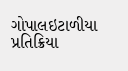ગોપાલઇટાળીયા પ્રતિક્રિયા